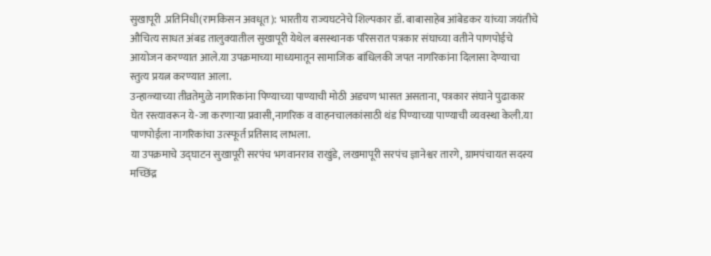सुखापूरी .प्रतिनिधी(रामकिसन अवधूत): भारतीय राज्यघटनेचे शिल्पकार डॉ. बाबासाहेब आंबेडकर यांच्या जयंतीचे औचित्य साधत अंबड तालुक्यातील सुखापूरी येथेल बसस्थानक परिसरात पत्रकार संघाच्या वतीने पाणपोईचे आयोजन करण्यात आले.या उपक्रमाच्या माध्यमातून सामाजिक बांधिलकी जपत नागरिकांना दिलासा देण्याचा स्तुत्य प्रयत्न करण्यात आला.
उन्हाळ्याच्या तीव्रतेमुळे नागरिकांना पिण्याच्या पाण्याची मोठी अडचण भासत असताना, पत्रकार संघाने पुढाकार घेत रस्त्यावरून ये-जा करणाऱ्या प्रवासी,नागरिक व वाहनचालकांसाठी थंड पिण्याच्या पाण्याची व्यवस्था केली.या पाणपोईला नागरिकांचा उत्स्फूर्त प्रतिसाद लाभला.
या उपक्रमाचे उद्घाटन सुखापूरी सरपंच भगवानराव राखुंडे, लखमापूरी सरपंच ज्ञानेश्वर तारगे, ग्रामपंचायत सदस्य मच्छिंद्र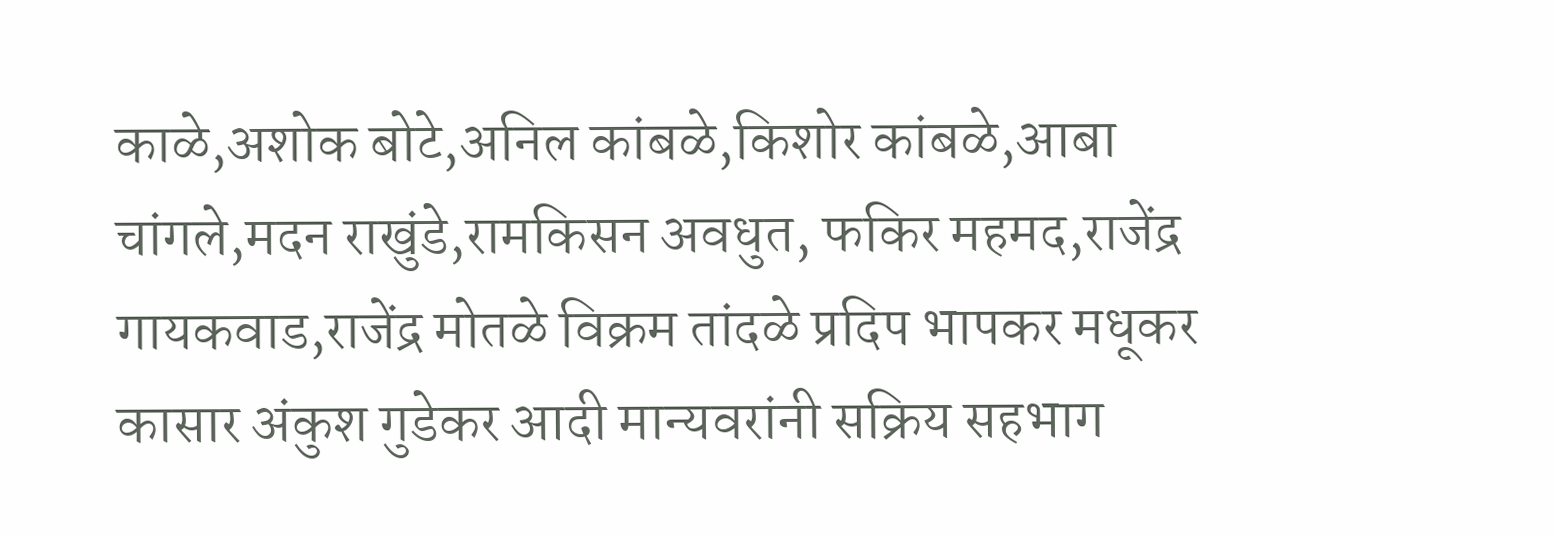काळे,अशोक बोटे,अनिल कांबळे,किशोर कांबळे,आबा चांगले,मदन राखुंडे,रामकिसन अवधुत, फकिर महमद,राजेंद्र गायकवाड,राजेंद्र मोतळे विक्रम तांदळे प्रदिप भापकर मधूकर कासार अंकुश गुडेकर आदी मान्यवरांनी सक्रिय सहभाग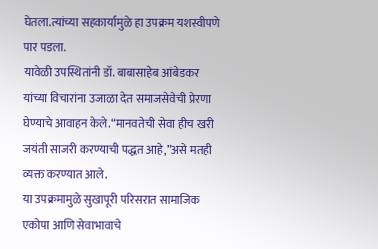घेतला.त्यांच्या सहकार्यामुळे हा उपक्रम यशस्वीपणे पार पडला.
यावेळी उपस्थितांनी डॉ. बाबासाहेब आंबेडकर यांच्या विचारांना उजाळा देत समाजसेवेची प्रेरणा घेण्याचे आवाहन केले.“मानवतेची सेवा हीच खरी जयंती साजरी करण्याची पद्धत आहे,”असे मतही व्यक्त करण्यात आले.
या उपक्रमामुळे सुखापूरी परिसरात सामाजिक एकोपा आणि सेवाभावाचे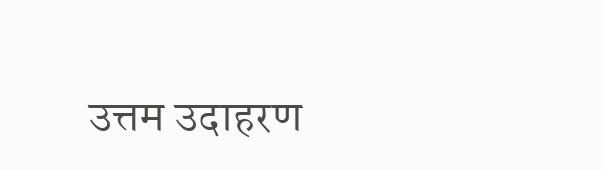उत्तम उदाहरण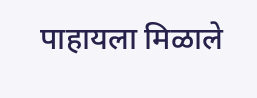पाहायला मिळाले